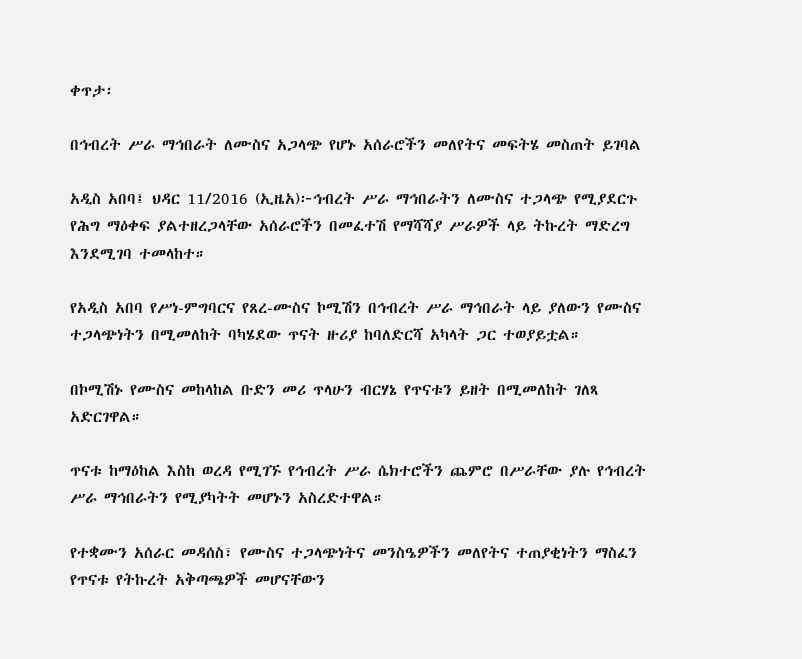ቀጥታ፡

በኅብረት ሥራ ማኅበራት ለሙስና አጋላጭ የሆኑ አሰራሮችን መለየትና መፍትሄ መስጠት ይገባል

አዲስ አበባ፤ ህዳር 11/2016 (ኢዜአ)፦ኅብረት ሥራ ማኅበራትን ለሙስና ተጋላጭ የሚያደርጉ የሕግ ማዕቀፍ ያልተዘረጋላቸው አሰራሮችን በመፈተሽ የማሻሻያ ሥራዎች ላይ ትኩረት ማድረግ  እንደሚገባ ተመላከተ።

የአዲስ አበባ የሥነ-ምግባርና የጸረ-ሙስና ኮሚሽን በኅብረት ሥራ ማኅበራት ላይ ያለውን የሙስና ተጋላጭነትን በሚመለከት ባካሄደው ጥናት ዙሪያ ከባለድርሻ አካላት ጋር ተወያይቷል።

በኮሚሽኑ የሙስና መከላከል ቡድን መሪ ጥላሁን ብርሃኔ የጥናቱን ይዘት በሚመለከት ገለጻ አድርገዋል።

ጥናቱ ከማዕከል እስከ ወረዳ የሚገኙ የኅብረት ሥራ ሴክተሮችን ጨምሮ በሥራቸው ያሉ የኅብረት ሥራ ማኅበራትን የሚያካትት መሆኑን አስረድተዋል።

የተቋሙን አሰራር መዳሰስ፣ የሙስና ተጋላጭነትና መንስዔዎችን መለየትና ተጠያቂነትን ማስፈን የጥናቱ የትኩረት አቅጣጫዎች መሆናቸውን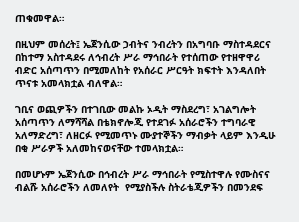ጠቁመዋል።

በዚህም መሰረት፤ ኤጀንሲው ኃብትና ንብረትን በአግባቡ ማስተዳደርና በከተማ አስተዳደሩ ለኅብረት ሥራ ማኅበራት የተሰጠው የተዘዋዋሪ ብድር አሰጣጥን በሚመለከት የአሰራር ሥርዓት ክፍተት እንዳለበት ጥናቱ አመላክቷል ብለዋል።

ገቢና ወጪዎችን በተገቢው መልኩ ኦዲት ማስደረግ፣ አገልግሎት አሰጣጥን ለማሻሻል በቴክኖሎጂ የተደገፉ አሰራሮችን ተግባራዊ አለማድረግ፣ ለዘርፉ የሚመጥኑ ሙያተኞችን ማብቃት ላይም እንዲሁ በቂ ሥራዎች አለመከናወናቸው ተመላክቷል።

በመሆኑም ኤጀንሲው በኅብረት ሥራ ማኅበራት የሚስተዋሉ የሙስናና ብልሹ አሰራሮችን ለመለየት  የሚያስችሉ ስትራቴጂዎችን በመንደፍ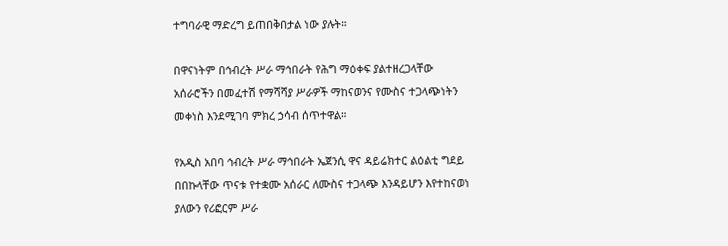ተግባራዊ ማድረግ ይጠበቅበታል ነው ያሉት።

በዋናነትም በኅብረት ሥራ ማኅበራት የሕግ ማዕቀፍ ያልተዘረጋላቸው አሰራሮችን በመፈተሽ የማሻሻያ ሥራዎች ማከናወንና የሙስና ተጋላጭነትን መቀነስ እንደሚገባ ምክረ ኃሳብ ሰጥተዋል።

የአዲስ አበባ ኅብረት ሥራ ማኅበራት ኤጀንሲ ዋና ዳይሬክተር ልዕልቲ ግደይ በበኩላቸው ጥናቱ የተቋሙ አሰራር ለሙስና ተጋላጭ እንዳይሆን እየተከናወነ ያለውን የሪፎርም ሥራ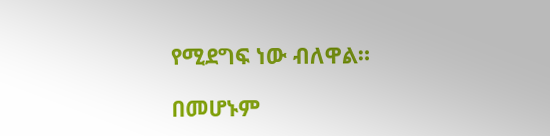የሚደግፍ ነው ብለዋል።

በመሆኑም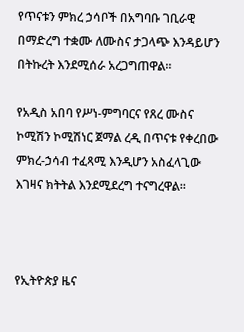የጥናቱን ምክረ ኃሳቦች በአግባቡ ገቢራዊ በማድረግ ተቋሙ ለሙስና ታጋላጭ እንዳይሆን በትኩረት እንደሚሰራ አረጋግጠዋል።

የአዲስ አበባ የሥነ-ምግባርና የጸረ ሙስና ኮሚሽን ኮሚሽነር ጀማል ረዲ በጥናቱ የቀረበው ምክረ-ኃሳብ ተፈጻሚ እንዲሆን አስፈላጊው እገዛና ክትትል እንደሚደረግ ተናግረዋል።



የኢትዮጵያ ዜና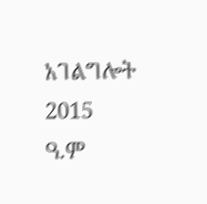አገልግሎት
2015
ዓ.ም